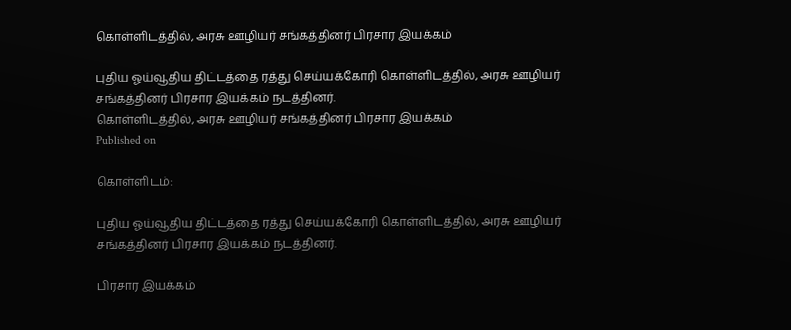கொள்ளிடத்தில், அரசு ஊழியர் சங்கத்தினர் பிரசார இயக்கம்

புதிய ஓய்வூதிய திட்டத்தை ரத்து செய்யக்கோரி கொள்ளிடத்தில், அரசு ஊழியர் சங்கத்தினர் பிரசார இயக்கம் நடத்தினர்.
கொள்ளிடத்தில், அரசு ஊழியர் சங்கத்தினர் பிரசார இயக்கம்
Published on

கொள்ளிடம்:

புதிய ஓய்வூதிய திட்டத்தை ரத்து செய்யக்கோரி கொள்ளிடத்தில், அரசு ஊழியர் சங்கத்தினர் பிரசார இயக்கம் நடத்தினர்.

பிரசார இயக்கம்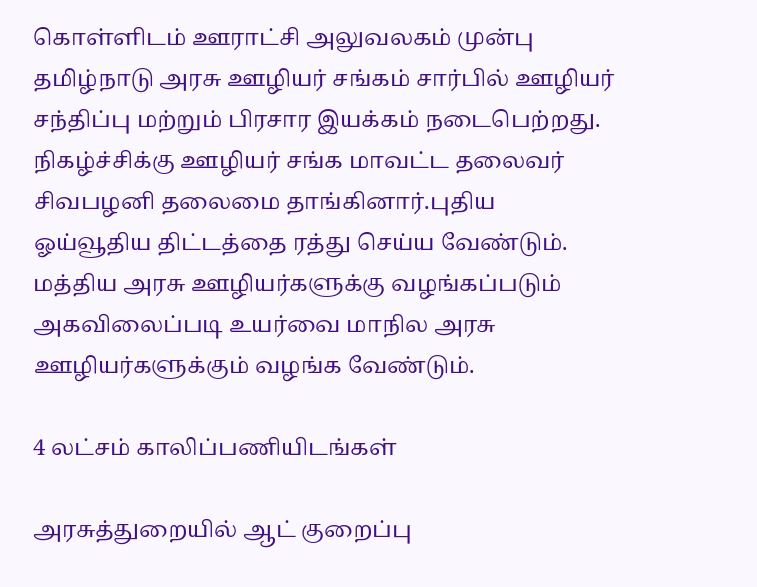கொள்ளிடம் ஊராட்சி அலுவலகம் முன்பு தமிழ்நாடு அரசு ஊழியர் சங்கம் சார்பில் ஊழியர் சந்திப்பு மற்றும் பிரசார இயக்கம் நடைபெற்றது. நிகழ்ச்சிக்கு ஊழியர் சங்க மாவட்ட தலைவர் சிவபழனி தலைமை தாங்கினார்.புதிய ஓய்வூதிய திட்டத்தை ரத்து செய்ய வேண்டும். மத்திய அரசு ஊழியர்களுக்கு வழங்கப்படும் அகவிலைப்படி உயர்வை மாநில அரசு ஊழியர்களுக்கும் வழங்க வேண்டும்.

4 லட்சம் காலிப்பணியிடங்கள்

அரசுத்துறையில் ஆட் குறைப்பு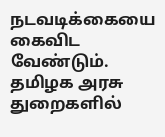நடவடிக்கையை கைவிட வேண்டும். தமிழக அரசு துறைகளில்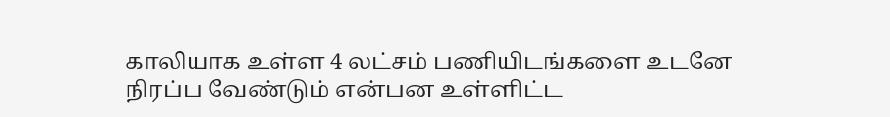காலியாக உள்ள 4 லட்சம் பணியிடங்களை உடனே நிரப்ப வேண்டும் என்பன உள்ளிட்ட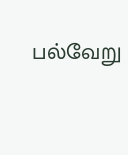பல்வேறு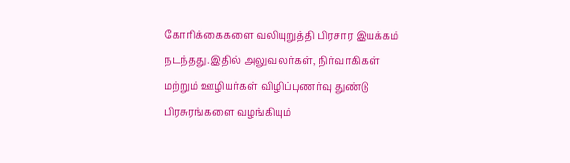கோரிக்கைகளை வலியுறுத்தி பிரசார இயக்கம் நடந்தது.இதில் அலுவலர்கள், நிர்வாகிகள் மற்றும் ஊழியர்கள் விழிப்புணர்வு துண்டு பிரசுரங்களை வழங்கியும்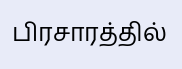பிரசாரத்தில்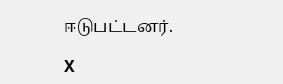ஈடுபட்டனர்.

X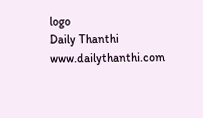logo
Daily Thanthi
www.dailythanthi.com